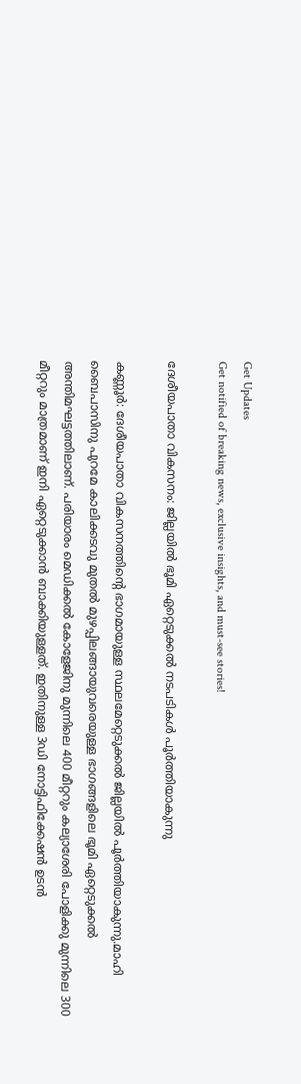Get Updates
Get notified of breaking news, exclusive insights, and must-see stories!

ദേശീയപാതാ വികസനം: ജില്ലയില്‍ ഭൂമി ഏറ്റെടുക്കല്‍ നടപടികള്‍ പൂര്‍ത്തിയാകുന്നു

കണ്ണൂര്‍: ദേശീയപാതാ വികസനത്തിന്റെ ഭാഗമായുള്ള സ്ഥലമേറ്റെടുക്കല്‍ ജില്ലയില്‍ പൂര്‍ത്തിയാകുന്നു.മാഹി ബൈപാസിനു പുറമേ കാലിക്കടവു മുതല്‍ മുഴപ്പിലങ്ങായുവരെയുള്ള ഭാഗങ്ങളിലെ ഭൂമി ഏറ്റെടുക്കല്‍ അന്തിമഘട്ടത്തിലാണ്. പരിയാരം മെഡിക്കല്‍ കോളേജിനു മുന്നിലെ 400 മീറ്ററും കല്യാശേരി പോളിക്കു മുന്നിലെ 300 മീറ്ററും മാത്രമാണ് ഇനി ഏറ്റെടുക്കാന്‍ ബാക്കിയുള്ളത്. ഇതിനുള്ള 3ഡി നോട്ടിഫിക്കേഷന്‍ ഉടന്‍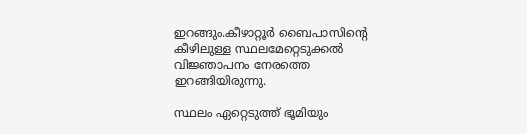ഇറങ്ങും.കീഴാറ്റൂര്‍ ബൈപാസിന്‍റെ കീഴിലുള്ള സ്ഥലമേറ്റെടുക്കല്‍ വിജ്ഞാപനം നേരത്തെ ഇറങ്ങിയിരുന്നു.

സ്ഥലം ഏറ്റെടുത്ത് ഭൂമിയും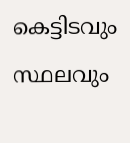കെട്ടിടവും സ്ഥലവും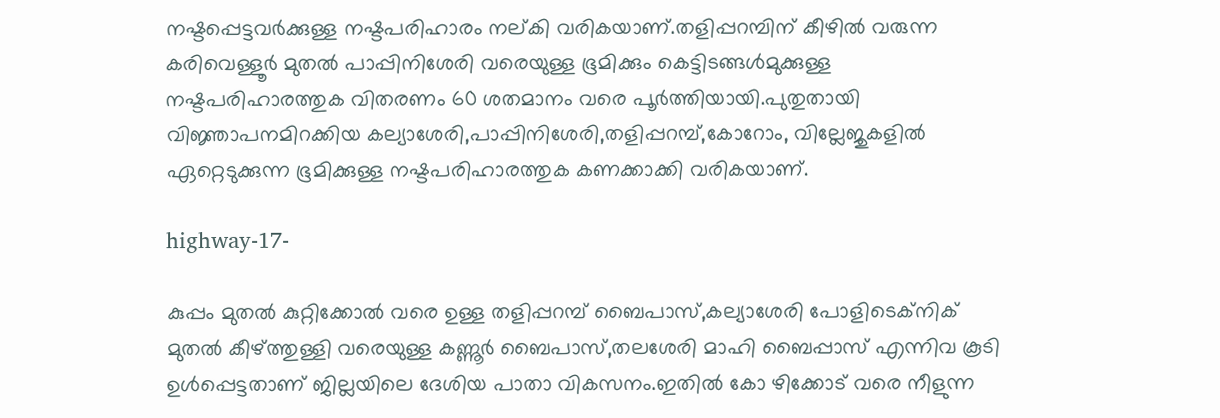നഷ്ടപ്പെട്ടവര്‍ക്കുള്ള നഷ്ടപരിഹാരം നല്കി വരികയാണ്.തളിപ്പറമ്പിന് കീഴില്‍ വരുന്ന കരിവെള്ളൂര്‍ മുതല്‍ പാപ്പിനിശേരി വരെയുള്ള ഭൂമിക്കും കെട്ടിടങ്ങള്‍മുക്കുള്ള നഷ്ടപരിഹാരത്തുക വിതരണം 60 ശതമാനം വരെ പൂര്‍ത്തിയായി.പുതുതായി വിജ്ഞാപനമിറക്കിയ കല്യാശേരി,പാപ്പിനിശേരി,തളിപ്പറമ്പ്,കോറോം, വില്ലേജുകളില്‍ ഏറ്റെടുക്കുന്ന ഭൂമിക്കുള്ള നഷ്ടപരിഹാരത്തുക കണക്കാക്കി വരികയാണ്.

highway-17-

കുപ്പം മുതല്‍ കുറ്റിക്കോല്‍ വരെ ഉള്ള തളിപ്പറമ്പ് ബൈപാസ്,കല്യാശേരി പോളിടെക്‌നിക് മുതല്‍ കീഴ്ത്തുള്ളി വരെയുള്ള കണ്ണൂര്‍ ബൈപാസ്,തലശേരി മാഹി ബൈപ്പാസ് എന്നിവ കൂടി ഉള്‍പ്പെട്ടതാണ് ജില്ലയിലെ ദേശിയ പാതാ വികസനം.ഇതില്‍ കോ ഴിക്കോട് വരെ നീളുന്ന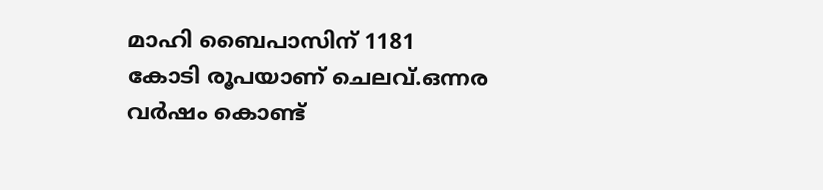മാഹി ബൈപാസിന് 1181 കോടി രൂപയാണ് ചെലവ്.ഒന്നര വര്‍ഷം കൊണ്ട്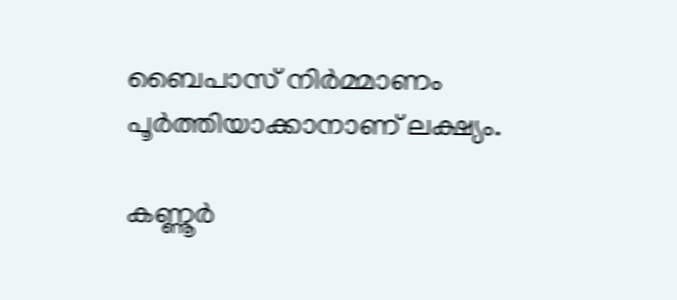ബൈപാസ് നിര്‍മ്മാണം പൂര്‍ത്തിയാക്കാനാണ് ലക്ഷ്യം.

കണ്ണൂര്‍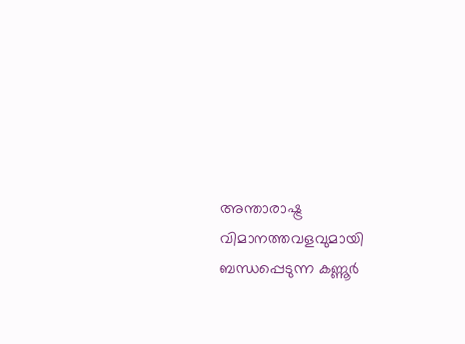അന്താരാഷ്ട്ര വിമാനത്തവളവുമായി ബന്ധപ്പെടുന്ന കണ്ണൂര്‍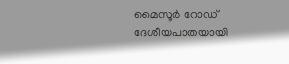മൈസൂര്‍ റോഡ് ദേശീയപാതയായി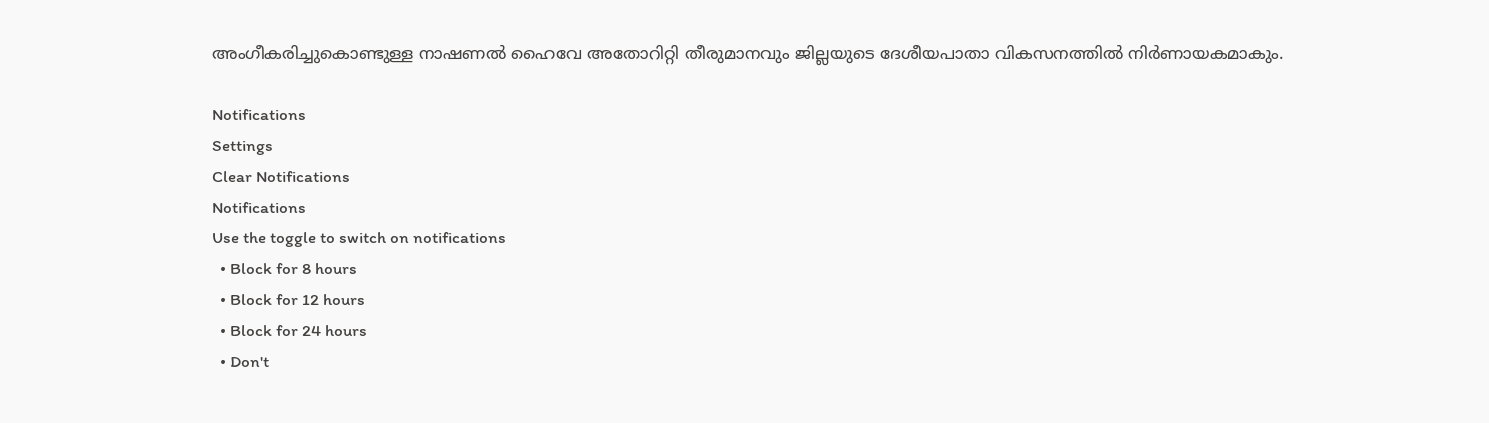അംഗീകരിച്ചുകൊണ്ടുള്ള നാഷണല്‍ ഹൈവേ അതോറിറ്റി തീരുമാനവും ജില്ലയുടെ ദേശീയപാതാ വികസനത്തില്‍ നിര്‍ണായകമാകും.

Notifications
Settings
Clear Notifications
Notifications
Use the toggle to switch on notifications
  • Block for 8 hours
  • Block for 12 hours
  • Block for 24 hours
  • Don't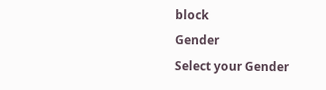block
Gender
Select your Gender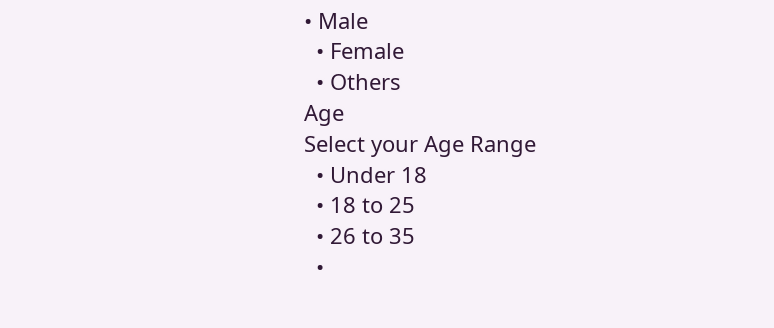• Male
  • Female
  • Others
Age
Select your Age Range
  • Under 18
  • 18 to 25
  • 26 to 35
  •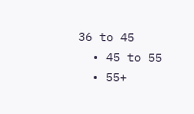36 to 45
  • 45 to 55
  • 55+